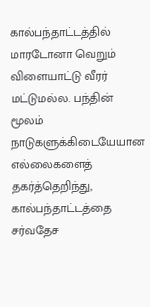கால்பந்தாட்டத்தில் மாரடோனா வெறும் விளையாட்டு வீரர் மட்டுமல்ல. பந்தின் மூலம் நாடுகளுக்கிடையேயான எல்லைகளைத் தகர்த்தெறிந்து, கால்பந்தாட்டத்தை சர்வதேச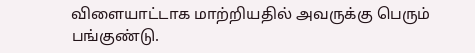விளையாட்டாக மாற்றியதில் அவருக்கு பெரும் பங்குண்டு.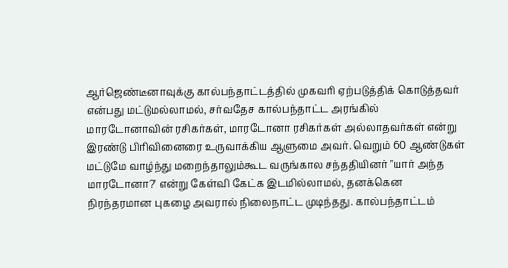ஆர்ஜெண்டீனாவுக்கு கால்பந்தாட்டத்தில் முகவரி ஏற்படுத்திக் கொடுத்தவர் என்பது மட்டுமல்லாமல், சர்வதேச கால்பந்தாட்ட அரங்கில் மாரடோனாவின் ரசிகர்கள், மாரடோனா ரசிகர்கள் அல்லாதவர்கள் என்று இரண்டு பிரிவினைரை உருவாக்கிய ஆளுமை அவர். வெறும் 60 ஆண்டுகள் மட்டுமே வாழ்ந்து மறைந்தாலும்கூட வருங்கால சந்ததியினர் "யார் அந்த மாரடோனா?' என்று கேள்வி கேட்க இடமில்லாமல், தனக்கென நிரந்தரமான புகழை அவரால் நிலைநாட்ட முடிந்தது. கால்பந்தாட்டம்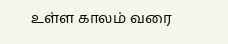உள்ள காலம் வரை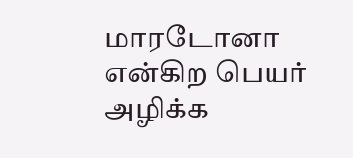மாரடோனா என்கிற பெயர் அழிக்க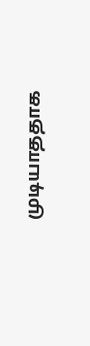முடியாததாக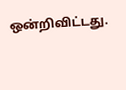ஒன்றிவிட்டது.